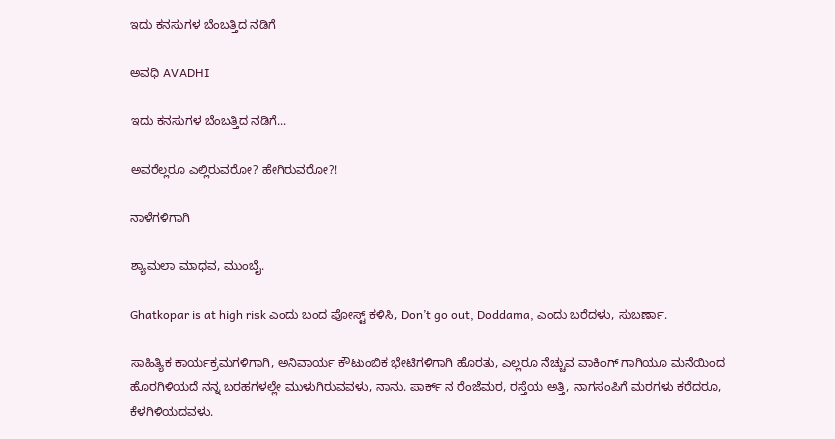ಇದು ಕನಸುಗಳ ಬೆಂಬತ್ತಿದ ನಡಿಗೆ‍

ಅವಧಿ AVADHI

ಇದು ಕನಸುಗಳ ಬೆಂಬತ್ತಿದ ನಡಿಗೆ...

ಅವರೆಲ್ಲರೂ ಎಲ್ಲಿರುವರೋ? ಹೇಗಿರುವರೋ?!

ನಾಳೆಗಳಿಗಾಗಿ

ಶ್ಯಾಮಲಾ ಮಾಧವ, ಮುಂಬೈ.

Ghatkopar is at high risk ಎಂದು ಬಂದ ಪೋಸ್ಟ್ ಕಳಿಸಿ, Don’t go out, Doddama, ಎಂದು ಬರೆದಳು, ಸುಬರ್ಣಾ.

ಸಾಹಿತ್ಯಿಕ ಕಾರ್ಯಕ್ರಮಗಳಿಗಾಗಿ, ಅನಿವಾರ್ಯ ಕೌಟುಂಬಿಕ ಭೇಟಿಗಳಿಗಾಗಿ ಹೊರತು, ಎಲ್ಲರೂ ನೆಚ್ಚುವ ವಾಕಿಂಗ್ ಗಾಗಿಯೂ ಮನೆಯಿಂದ ಹೊರಗಿಳಿಯದೆ ನನ್ನ ಬರಹಗಳಲ್ಲೇ ಮುಳುಗಿರುವವಳು, ನಾನು. ಪಾರ್ಕ್ ನ ರೆಂಜೆಮರ, ರಸ್ತೆಯ ಅತ್ತಿ, ನಾಗಸಂಪಿಗೆ ಮರಗಳು ಕರೆದರೂ, ಕೆಳಗಿಳಿಯದವಳು.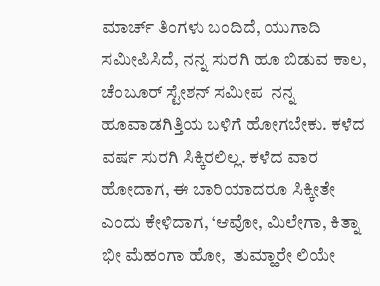ಮಾರ್ಚ್ ತಿಂಗಳು ಬಂದಿದೆ, ಯುಗಾದಿ ಸಮೀಪಿಸಿದೆ, ನನ್ನ ಸುರಗಿ ಹೂ ಬಿಡುವ ಕಾಲ, ಚೆಂಬೂರ್ ಸ್ಟೇಶನ್ ಸಮೀಪ  ನನ್ನ ಹೂವಾಡಗಿತ್ತಿಯ ಬಳಿಗೆ ಹೋಗಬೇಕು. ಕಳೆದ  ವರ್ಷ ಸುರಗಿ ಸಿಕ್ಕಿರಲಿಲ್ಲ. ಕಳೆದ ವಾರ ಹೋದಾಗ, ಈ ಬಾರಿಯಾದರೂ ಸಿಕ್ಕೀತೇ ಎಂದು ಕೇಳಿದಾಗ, ‘ಆವೋ, ಮಿಲೇಗಾ, ಕಿತ್ನಾ ಭೀ ಮೆಹಂಗಾ ಹೋ,  ತುಮ್ಹಾರೇ ಲಿಯೇ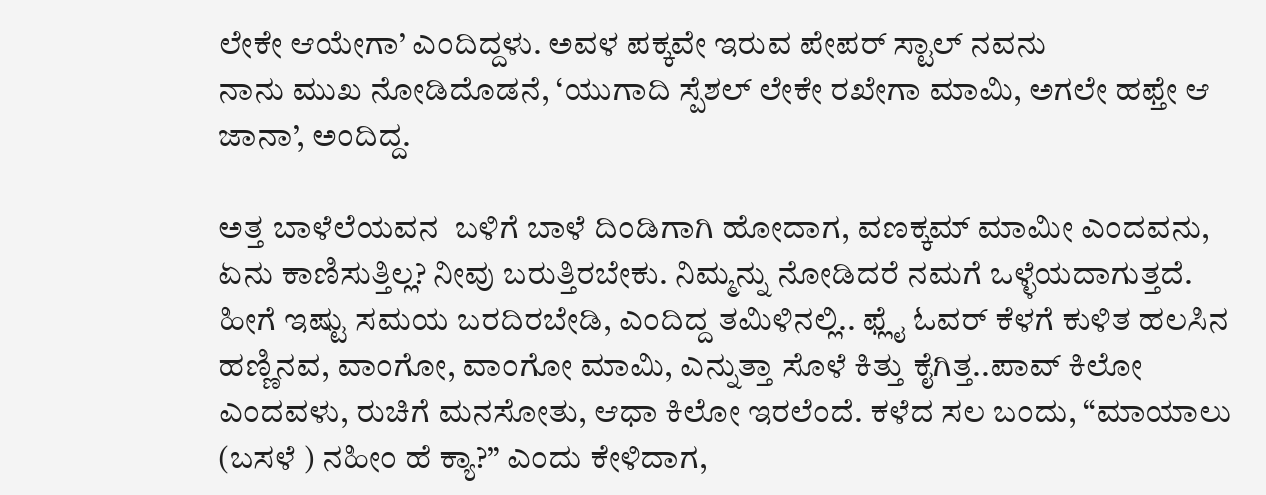ಲೇಕೇ ಆಯೇಗಾ’ ಎಂದಿದ್ದಳು. ಅವಳ ಪಕ್ಕವೇ ಇರುವ ಪೇಪರ್ ಸ್ಟಾಲ್ ನವನು
ನಾನು ಮುಖ ನೋಡಿದೊಡನೆ, ‘ಯುಗಾದಿ ಸ್ಪೆಶಲ್ ಲೇಕೇ ರಖೇಗಾ ಮಾಮಿ, ಅಗಲೇ ಹಫ್ತೇ ಆ ಜಾನಾ’, ಅಂದಿದ್ದ.

ಅತ್ತ ಬಾಳೆಲೆಯವನ  ಬಳಿಗೆ ಬಾಳೆ ದಿಂಡಿಗಾಗಿ ಹೋದಾಗ, ವಣಕ್ಕಮ್ ಮಾಮೀ ಎಂದವನು, ಏನು ಕಾಣಿಸುತ್ತಿಲ್ಲ? ನೀವು ಬರುತ್ತಿರಬೇಕು. ನಿಮ್ಮನ್ನು ನೋಡಿದರೆ ನಮಗೆ ಒಳ್ಳೆಯದಾಗುತ್ತದೆ. ಹೀಗೆ ಇಷ್ಟು ಸಮಯ ಬರದಿರಬೇಡಿ, ಎಂದಿದ್ದ ತಮಿಳಿನಲ್ಲಿ.. ಫ್ಲೈ ಓವರ್ ಕೆಳಗೆ ಕುಳಿತ ಹಲಸಿನ ಹಣ್ಣಿನವ, ವಾಂಗೋ, ವಾಂಗೋ ಮಾಮಿ, ಎನ್ನುತ್ತಾ ಸೊಳೆ ಕಿತ್ತು ಕೈಗಿತ್ತ..ಪಾವ್ ಕಿಲೋ ಎಂದವಳು, ರುಚಿಗೆ ಮನಸೋತು, ಆಧಾ ಕಿಲೋ ಇರಲೆಂದೆ. ಕಳೆದ ಸಲ ಬಂದು, “ಮಾಯಾಲು (ಬಸಳೆ ) ನಹೀಂ ಹೆ ಕ್ಯಾ?” ಎಂದು ಕೇಳಿದಾಗ,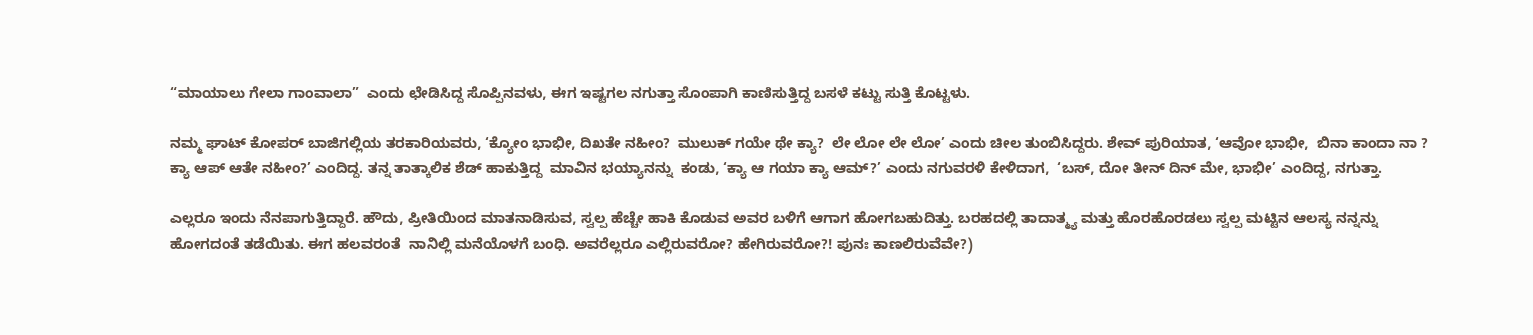“ಮಾಯಾಲು ಗೇಲಾ ಗಾಂವಾಲಾ”  ಎಂದು ಛೇಡಿಸಿದ್ದ ಸೊಪ್ಪಿನವಳು, ಈಗ ಇಷ್ಟಗಲ ನಗುತ್ತಾ ಸೊಂಪಾಗಿ ಕಾಣಿಸುತ್ತಿದ್ದ ಬಸಳೆ ಕಟ್ಟು ಸುತ್ತಿ ಕೊಟ್ಟಳು.

ನಮ್ಮ ಘಾಟ್ ಕೋಪರ್ ಬಾಜಿಗಲ್ಲಿಯ ತರಕಾರಿಯವರು, ‘ಕ್ಯೋಂ ಭಾಭೀ, ದಿಖತೇ ನಹೀಂ?  ಮುಲುಕ್ ಗಯೇ ಥೇ ಕ್ಯಾ?  ಲೇ ಲೋ ಲೇ ಲೋ’ ಎಂದು ಚೀಲ ತುಂಬಿಸಿದ್ದರು. ಶೇವ್ ಪುರಿಯಾತ, ‘ಆವೋ ಭಾಭೀ,  ಬಿನಾ ಕಾಂದಾ ನಾ ? ಕ್ಯಾ ಆಪ್ ಆತೇ ನಹೀಂ?’ ಎಂದಿದ್ದ. ತನ್ನ ತಾತ್ಕಾಲಿಕ ಶೆಡ್ ಹಾಕುತ್ತಿದ್ದ  ಮಾವಿನ ಭಯ್ಯಾನನ್ನು  ಕಂಡು, ‘ಕ್ಯಾ ಆ ಗಯಾ ಕ್ಯಾ ಆಮ್?’ ಎಂದು ನಗುವರಳಿ ಕೇಳಿದಾಗ,  ‘ಬಸ್, ದೋ ತೀನ್ ದಿನ್ ಮೇ, ಭಾಭೀ’ ಎಂದಿದ್ದ, ನಗುತ್ತಾ.

ಎಲ್ಲರೂ ಇಂದು ನೆನಪಾಗುತ್ತಿದ್ದಾರೆ. ಹೌದು, ಪ್ರೀತಿಯಿಂದ ಮಾತನಾಡಿಸುವ, ಸ್ವಲ್ಪ ಹೆಚ್ಚೇ ಹಾಕಿ ಕೊಡುವ ಅವರ ಬಳಿಗೆ ಆಗಾಗ ಹೋಗಬಹುದಿತ್ತು. ಬರಹದಲ್ಲಿ ತಾದಾತ್ಮ್ಯ ಮತ್ತು ಹೊರಹೊರಡಲು ಸ್ವಲ್ಪ ಮಟ್ಟಿನ ಆಲಸ್ಯ ನನ್ನನ್ನು ಹೋಗದಂತೆ ತಡೆಯಿತು. ಈಗ ಹಲವರಂತೆ  ನಾನಿಲ್ಲಿ ಮನೆಯೊಳಗೆ ಬಂಧಿ. ಅವರೆಲ್ಲರೂ ಎಲ್ಲಿರುವರೋ? ಹೇಗಿರುವರೋ?! ಪುನಃ ಕಾಣಲಿರುವೆವೇ?)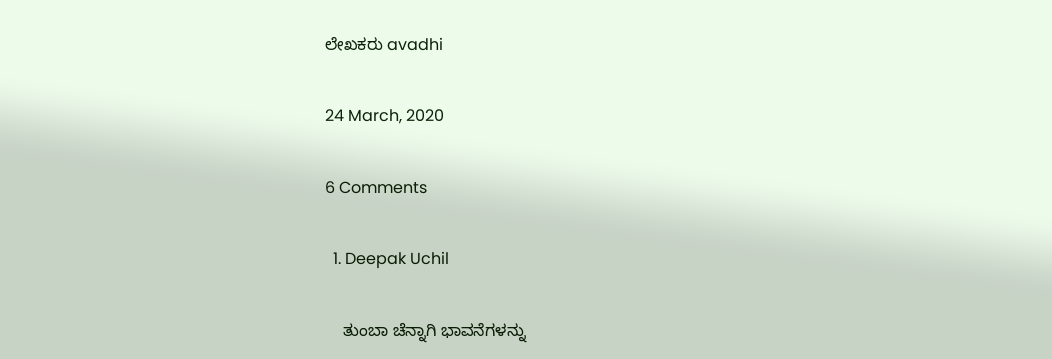ಲೇಖಕರು avadhi

24 March, 2020

6 Comments

  1. Deepak Uchil

    ತುಂಬಾ ಚೆನ್ನಾಗಿ ಭಾವನೆಗಳನ್ನು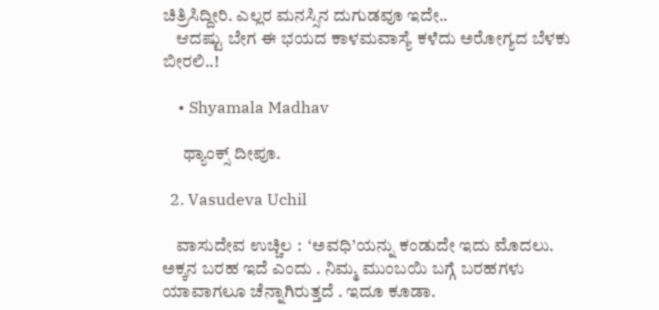ಚಿತ್ರಿಸಿದ್ದೀರಿ. ಎಲ್ಲರ ಮನಸ್ಸಿನ ದುಗುಡವೂ ಇದೇ..
    ಆದಷ್ಟು ಬೇಗ ಈ ಭಯದ ಕಾಳಮವಾಸ್ಯೆ ಕಳೆದು ಅರೋಗ್ಯದ ಬೆಳಕು ಬೀರಲಿ..!

    • Shyamala Madhav

      ಥ್ಯಾಂಕ್ಸ್ ದೀಪೂ.

  2. Vasudeva Uchil

    ವಾಸುದೇವ ಉಚ್ಚಿಲ :  ‘ಅವಧಿ’ಯನ್ನು ಕಂಡುದೇ ಇದು ಮೊದಲು. ಅಕ್ಕನ ಬರಹ ಇದೆ ಎಂದು . ನಿಮ್ಮ ಮುಂಬಯಿ ಬಗ್ಗೆ ಬರಹಗಳು ಯಾವಾಗಲೂ ಚೆನ್ನಾಗಿರುತ್ತದೆ . ಇದೂ ಕೂಡಾ.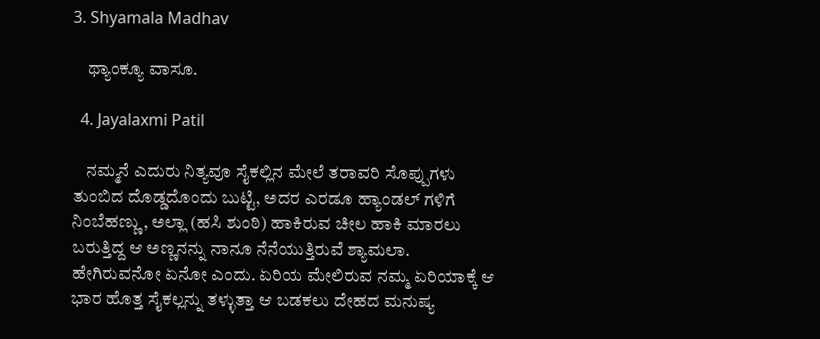3. Shyamala Madhav

    ಥ್ಯಾಂಕ್ಯೂ ವಾಸೂ.

  4. Jayalaxmi Patil

    ನಮ್ಮನೆ ಎದುರು ನಿತ್ಯವೂ ಸೈಕಲ್ಲಿನ ಮೇಲೆ ತರಾವರಿ ಸೊಪ್ಪುಗಳು ತುಂಬಿದ ದೊಡ್ಡದೊಂದು ಬುಟ್ಟಿ, ಅದರ ಎರಡೂ ಹ್ಯಾಂಡಲ್ ಗಳಿಗೆ ನಿಂಬೆಹಣ್ಣು, ಅಲ್ಲಾ (ಹಸಿ ಶುಂಠಿ) ಹಾಕಿರುವ ಚೀಲ ಹಾಕಿ ಮಾರಲು ಬರುತ್ತಿದ್ದ ಆ ಅಣ್ಣನನ್ನು ನಾನೂ ನೆನೆಯುತ್ತಿರುವೆ ಶ್ಯಾಮಲಾ. ಹೇಗಿರುವನೋ ಏನೋ ಎಂದು. ಏರಿಯ ಮೇಲಿರುವ ನಮ್ಮ ಏರಿಯಾಕ್ಕೆ ಆ ಭಾರ ಹೊತ್ತ ಸೈಕಲ್ಲನ್ನು ತಳ್ಳುತ್ತಾ ಆ ಬಡಕಲು ದೇಹದ ಮನುಷ್ಯ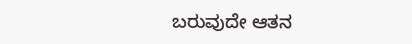ಬರುವುದೇ ಆತನ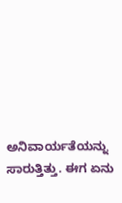ಅನಿವಾರ್ಯತೆಯನ್ನು ಸಾರುತ್ತಿತ್ತು. ಈಗ ಏನು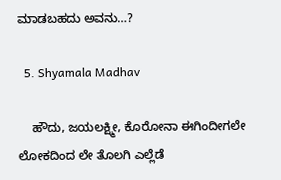ಮಾಡಬಹದು ಅವನು…?

  5. Shyamala Madhav

    ಹೌದು, ಜಯಲಕ್ಷ್ಮೀ, ಕೊರೋನಾ ಈಗಿಂದೀಗಲೇ ಲೋಕದಿಂದ ಲೇ ತೊಲಗಿ ಎಲ್ಲೆಡೆ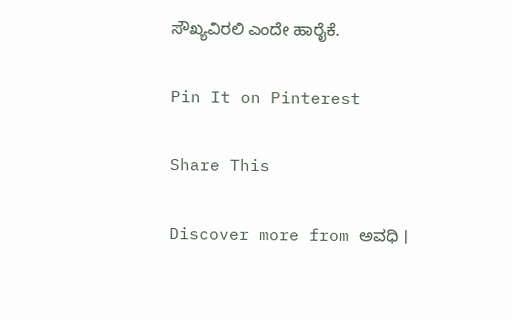ಸೌಖ್ಯವಿರಲಿ ಎಂದೇ ಹಾರೈಕೆ.

Pin It on Pinterest

Share This

Discover more from ಅವಧಿ ।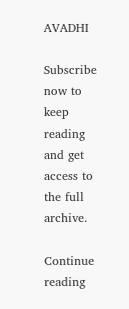AVADHI

Subscribe now to keep reading and get access to the full archive.

Continue reading